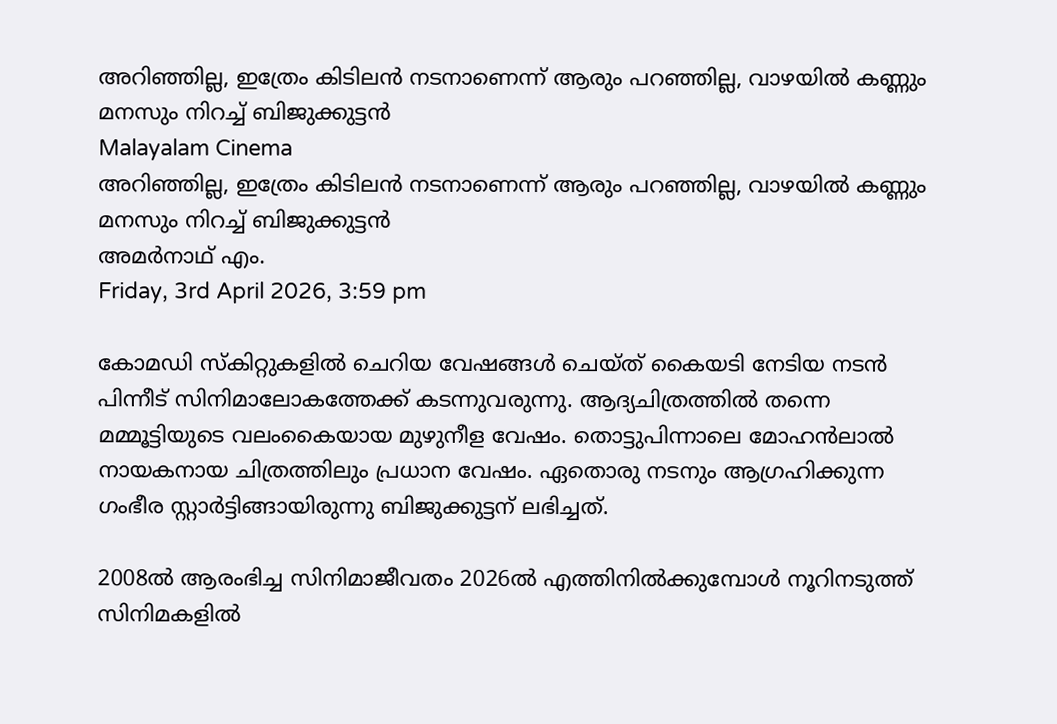അറിഞ്ഞില്ല, ഇത്രേം കിടിലന്‍ നടനാണെന്ന് ആരും പറഞ്ഞില്ല, വാഴയില്‍ കണ്ണും മനസും നിറച്ച് ബിജുക്കുട്ടന്‍
Malayalam Cinema
അറിഞ്ഞില്ല, ഇത്രേം കിടിലന്‍ നടനാണെന്ന് ആരും പറഞ്ഞില്ല, വാഴയില്‍ കണ്ണും മനസും നിറച്ച് ബിജുക്കുട്ടന്‍
അമര്‍നാഥ് എം.
Friday, 3rd April 2026, 3:59 pm

കോമഡി സ്‌കിറ്റുകളില്‍ ചെറിയ വേഷങ്ങള്‍ ചെയ്ത് കൈയടി നേടിയ നടന്‍ പിന്നീട് സിനിമാലോകത്തേക്ക് കടന്നുവരുന്നു. ആദ്യചിത്രത്തില്‍ തന്നെ മമ്മൂട്ടിയുടെ വലംകൈയായ മുഴുനീള വേഷം. തൊട്ടുപിന്നാലെ മോഹന്‍ലാല്‍ നായകനായ ചിത്രത്തിലും പ്രധാന വേഷം. ഏതൊരു നടനും ആഗ്രഹിക്കുന്ന ഗംഭീര സ്റ്റാര്‍ട്ടിങ്ങായിരുന്നു ബിജുക്കുട്ടന് ലഭിച്ചത്.

2008ല്‍ ആരംഭിച്ച സിനിമാജീവതം 2026ല്‍ എത്തിനില്‍ക്കുമ്പോള്‍ നൂറിനടുത്ത് സിനിമകളില്‍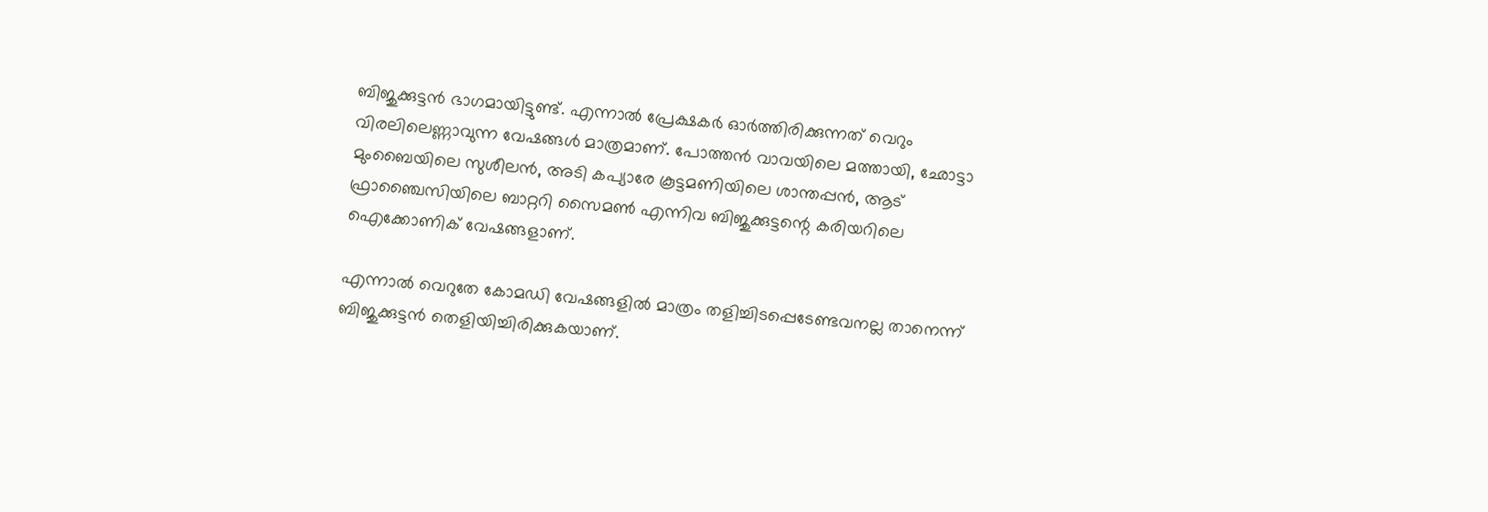ബിജുക്കുട്ടന്‍ ഭാഗമായിട്ടുണ്ട്. എന്നാല്‍ പ്രേക്ഷകര്‍ ഓര്‍ത്തിരിക്കുന്നത് വെറും വിരലിലെണ്ണാവുന്ന വേഷങ്ങള്‍ മാത്രമാണ്. പോത്തന്‍ വാവയിലെ മത്തായി, ഛോട്ടാ മുംബൈയിലെ സുശീലന്‍, അടി കപ്യാരേ കൂട്ടമണിയിലെ ശാന്തപ്പന്‍, ആട് ഫ്രാഞ്ചൈസിയിലെ ബാറ്ററി സൈമണ്‍ എന്നിവ ബിജുക്കുട്ടന്റെ കരിയറിലെ ഐക്കോണിക് വേഷങ്ങളാണ്.

എന്നാല്‍ വെറുതേ കോമഡി വേഷങ്ങളില്‍ മാത്രം തളിച്ചിടപ്പെടേണ്ടവനല്ല താനെന്ന് ബിജുക്കുട്ടന്‍ തെളിയിച്ചിരിക്കുകയാണ്.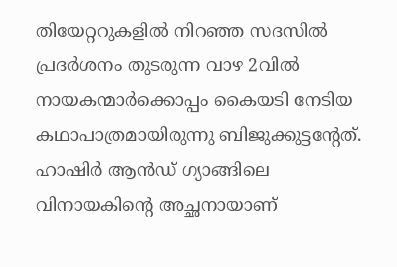തിയേറ്ററുകളില്‍ നിറഞ്ഞ സദസില്‍ പ്രദര്‍ശനം തുടരുന്ന വാഴ 2വില്‍ നായകന്മാര്‍ക്കൊപ്പം കൈയടി നേടിയ കഥാപാത്രമായിരുന്നു ബിജുക്കുട്ടന്റേത്. ഹാഷിര്‍ ആന്‍ഡ് ഗ്യാങ്ങിലെ വിനായകിന്റെ അച്ഛനായാണ്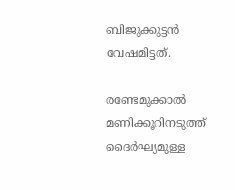ബിജുക്കുട്ടന്‍ വേഷമിട്ടത്.

രണ്ടേമുക്കാല്‍ മണിക്കൂറിനടുത്ത് ദൈര്‍ഘ്യമുള്ള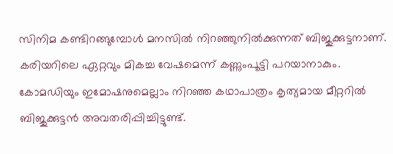സിനിമ കണ്ടിറങ്ങുമ്പോള്‍ മനസില്‍ നിറഞ്ഞുനില്‍ക്കുന്നത് ബിജുക്കുട്ടനാണ്. കരിയറിലെ ഏറ്റവും മികച്ച വേഷമെന്ന് കണ്ണുംപൂട്ടി പറയാനാകും. കോമഡിയും ഇമോഷനുമെല്ലാം നിറഞ്ഞ കഥാപാത്രം കൃത്യമായ മീറ്ററില്‍ ബിജുക്കുട്ടന്‍ അവതരിപ്പിച്ചിട്ടുണ്ട്.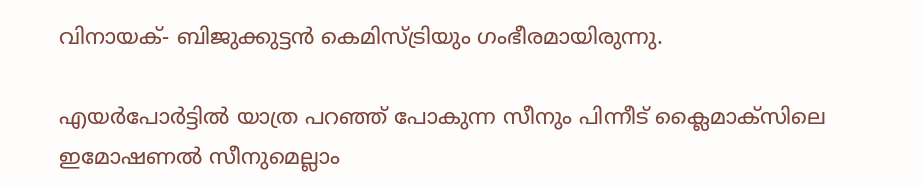വിനായക്- ബിജുക്കുട്ടന്‍ കെമിസ്ട്രിയും ഗംഭീരമായിരുന്നു.

എയര്‍പോര്‍ട്ടില്‍ യാത്ര പറഞ്ഞ് പോകുന്ന സീനും പിന്നീട് ക്ലൈമാക്‌സിലെ ഇമോഷണല്‍ സീനുമെല്ലാം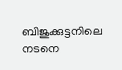ബിജുക്കുട്ടനിലെ നടനെ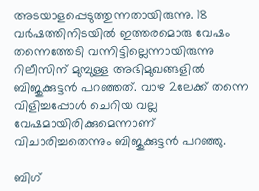അടയാളപ്പെടുത്തുന്നതായിരുന്നു. 18 വര്‍ഷത്തിനിടയില്‍ ഇത്തരമൊരു വേഷം തന്നെത്തേടി വന്നിട്ടില്ലെന്നായിരുന്നു റിലീസിന് മുമ്പുള്ള അഭിമുഖങ്ങളില്‍ ബിജുക്കുട്ടന്‍ പറഞ്ഞത്. വാഴ 2ലേക്ക് തന്നെ വിളിച്ചപ്പോള്‍ ചെറിയ വല്ല വേഷമായിരിക്കുമെന്നാണ് വിചാരിച്ചതെന്നും ബിജുക്കുട്ടന്‍ പറഞ്ഞു.

ബിഗ്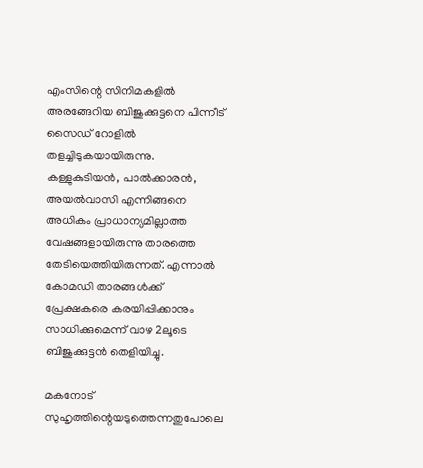എംസിന്റെ സിനിമകളില്‍ അരങ്ങേറിയ ബിജുക്കുട്ടനെ പിന്നീട് സൈഡ് റോളില്‍ തളച്ചിടുകയായിരുന്നു. കള്ളുകുടിയന്‍, പാല്‍ക്കാരന്‍, അയല്‍വാസി എന്നിങ്ങനെ അധികം പ്രാധാന്യമില്ലാത്ത വേഷങ്ങളായിരുന്നു താരത്തെ തേടിയെത്തിയിരുന്നത്. എന്നാല്‍ കോമഡി താരങ്ങള്‍ക്ക് പ്രേക്ഷകരെ കരയിപ്പിക്കാനും സാധിക്കുമെന്ന് വാഴ 2ലൂടെ ബിജുക്കുട്ടന്‍ തെളിയിച്ചു.

മകനോട് സുഹൃത്തിന്റെയടുത്തെന്നതുപോലെ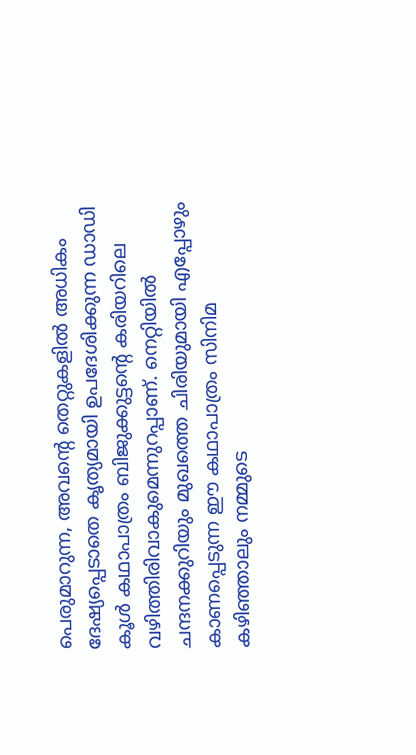പെരുമാറുന്ന, അവന്റെ തെറ്റുകളില്‍ അധികം ദേഷ്യപ്പെടാതെ കൃത്യമായി ഉപദേശിക്കുന്ന ഡാഡി കൂള്‍ കഥാപാത്രം ബിജുക്കുട്ടന്റെ കരിയറിലെ വഴിത്തിരിവാകുമെന്നുറപ്പാണ്. നെറ്റിയില്‍ ചന്ദനക്കുറിയും മുഖത്തെ ചിരിയുമായി എപ്പോഴും കാണപ്പെടുന്ന ഈ കഥാപാത്രം സിനിമ കഴിഞ്ഞാലും നമ്മുടെ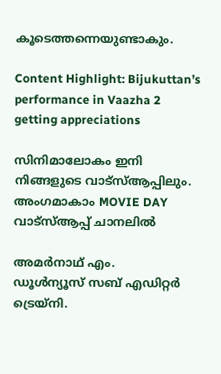കൂടെത്തന്നെയുണ്ടാകും.

Content Highlight: Bijukuttan’s performance in Vaazha 2 getting appreciations

സിനിമാലോകം ഇനി നിങ്ങളുടെ വാട്സ്ആപ്പിലും. അംഗമാകാം MOVIE DAY വാട്സ്ആപ്പ് ചാനലിൽ

അമര്‍നാഥ് എം.
ഡൂള്‍ന്യൂസ് സബ് എഡിറ്റര്‍ ട്രെയ്‌നി.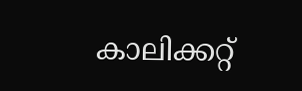കാലിക്കറ്റ്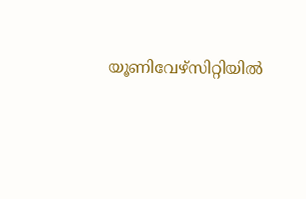യൂണിവേഴ്‌സിറ്റിയില്‍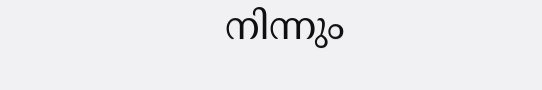നിന്നും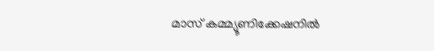മാസ് കമ്മ്യൂണിക്കേഷനില്‍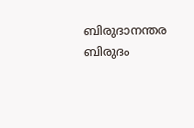ബിരുദാനന്തര ബിരുദം